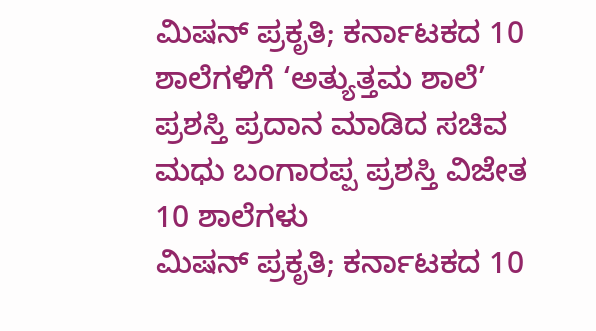ಮಿಷನ್ ಪ್ರಕೃತಿ; ಕರ್ನಾಟಕದ 10 ಶಾಲೆಗಳಿಗೆ ‘ಅತ್ಯುತ್ತಮ ಶಾಲೆ’ ಪ್ರಶಸ್ತಿ ಪ್ರದಾನ ಮಾಡಿದ ಸಚಿವ ಮಧು ಬಂಗಾರಪ್ಪ ಪ್ರಶಸ್ತಿ ವಿಜೇತ 10 ಶಾಲೆಗಳು
ಮಿಷನ್ ಪ್ರಕೃತಿ; ಕರ್ನಾಟಕದ 10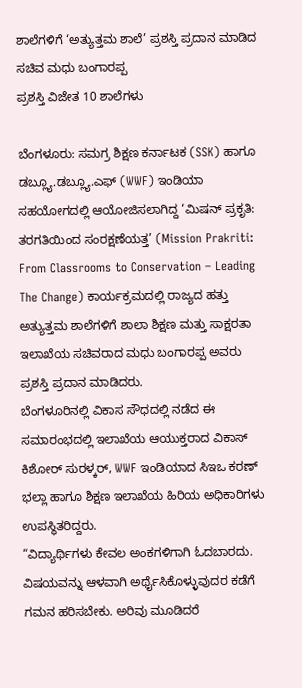ಶಾಲೆಗಳಿಗೆ ‘ಅತ್ಯುತ್ತಮ ಶಾಲೆ’ ಪ್ರಶಸ್ತಿ ಪ್ರದಾನ ಮಾಡಿದ ಸಚಿವ ಮಧು ಬಂಗಾರಪ್ಪ
ಪ್ರಶಸ್ತಿ ವಿಜೇತ 10 ಶಾಲೆಗಳು

ಬೆಂಗಳೂರು: ಸಮಗ್ರ ಶಿಕ್ಷಣ ಕರ್ನಾಟಕ (SSK) ಹಾಗೂ ಡಬ್ಲ್ಯೂ.ಡಬ್ಲ್ಯೂ.ಎಫ್ (WWF) ಇಂಡಿಯಾ ಸಹಯೋಗದಲ್ಲಿ ಆಯೋಜಿಸಲಾಗಿದ್ದ ‘ಮಿಷನ್ ಪ್ರಕೃತಿ: ತರಗತಿಯಿಂದ ಸಂರಕ್ಷಣೆಯತ್ತ’ (Mission Prakriti: From Classrooms to Conservation – Leading The Change) ಕಾರ್ಯಕ್ರಮದಲ್ಲಿ ರಾಜ್ಯದ ಹತ್ತು ಅತ್ಯುತ್ತಮ ಶಾಲೆಗಳಿಗೆ ಶಾಲಾ ಶಿಕ್ಷಣ ಮತ್ತು ಸಾಕ್ಷರತಾ ಇಲಾಖೆಯ ಸಚಿವರಾದ ಮಧು ಬಂಗಾರಪ್ಪ ಅವರು ಪ್ರಶಸ್ತಿ ಪ್ರದಾನ ಮಾಡಿದರು.
ಬೆಂಗಳೂರಿನಲ್ಲಿ ವಿಕಾಸ ಸೌಧದಲ್ಲಿ ನಡೆದ ಈ ಸಮಾರಂಭದಲ್ಲಿ ಇಲಾಖೆಯ ಆಯುಕ್ತರಾದ ವಿಕಾಸ್ ಕಿಶೋರ್ ಸುರಳ್ಕರ್, WWF ಇಂಡಿಯಾದ ಸಿಇಒ ಕರಣ್ ಭಲ್ಲಾ ಹಾಗೂ ಶಿಕ್ಷಣ ಇಲಾಖೆಯ ಹಿರಿಯ ಅಧಿಕಾರಿಗಳು ಉಪಸ್ಥಿತರಿದ್ದರು.
“ವಿದ್ಯಾರ್ಥಿಗಳು ಕೇವಲ ಅಂಕಗಳಿಗಾಗಿ ಓದಬಾರದು. ವಿಷಯವನ್ನು ಆಳವಾಗಿ ಅರ್ಥೈಸಿಕೊಳ್ಳುವುದರ ಕಡೆಗೆ ಗಮನ ಹರಿಸಬೇಕು. ಅರಿವು ಮೂಡಿದರೆ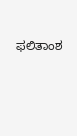ಫಲಿತಾಂಶ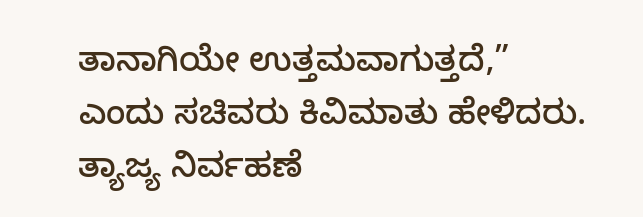ತಾನಾಗಿಯೇ ಉತ್ತಮವಾಗುತ್ತದೆ,” ಎಂದು ಸಚಿವರು ಕಿವಿಮಾತು ಹೇಳಿದರು.
ತ್ಯಾಜ್ಯ ನಿರ್ವಹಣೆ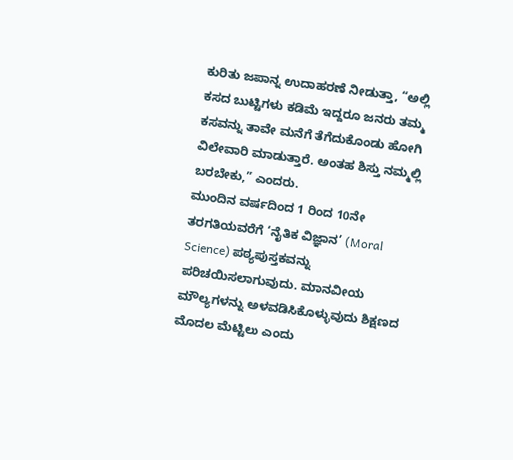ಕುರಿತು ಜಪಾನ್ನ ಉದಾಹರಣೆ ನೀಡುತ್ತಾ, “ಅಲ್ಲಿ ಕಸದ ಬುಟ್ಟಿಗಳು ಕಡಿಮೆ ಇದ್ದರೂ ಜನರು ತಮ್ಮ ಕಸವನ್ನು ತಾವೇ ಮನೆಗೆ ತೆಗೆದುಕೊಂಡು ಹೋಗಿ ವಿಲೇವಾರಿ ಮಾಡುತ್ತಾರೆ. ಅಂತಹ ಶಿಸ್ತು ನಮ್ಮಲ್ಲಿ ಬರಬೇಕು,” ಎಂದರು.
ಮುಂದಿನ ವರ್ಷದಿಂದ 1 ರಿಂದ 10ನೇ ತರಗತಿಯವರೆಗೆ ‘ನೈತಿಕ ವಿಜ್ಞಾನ’ (Moral Science) ಪಠ್ಯಪುಸ್ತಕವನ್ನು ಪರಿಚಯಿಸಲಾಗುವುದು. ಮಾನವೀಯ ಮೌಲ್ಯಗಳನ್ನು ಅಳವಡಿಸಿಕೊಳ್ಳುವುದು ಶಿಕ್ಷಣದ ಮೊದಲ ಮೆಟ್ಟಿಲು ಎಂದು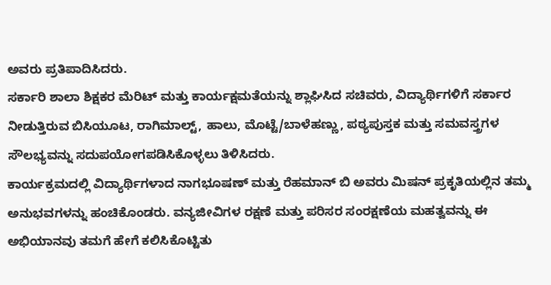ಅವರು ಪ್ರತಿಪಾದಿಸಿದರು.
ಸರ್ಕಾರಿ ಶಾಲಾ ಶಿಕ್ಷಕರ ಮೆರಿಟ್ ಮತ್ತು ಕಾರ್ಯಕ್ಷಮತೆಯನ್ನು ಶ್ಲಾಘಿಸಿದ ಸಚಿವರು, ವಿದ್ಯಾರ್ಥಿಗಳಿಗೆ ಸರ್ಕಾರ ನೀಡುತ್ತಿರುವ ಬಿಸಿಯೂಟ, ರಾಗಿಮಾಲ್ಟ್, ಹಾಲು, ಮೊಟ್ಟೆ/ಬಾಳೆಹಣ್ಣು, ಪಠ್ಯಪುಸ್ತಕ ಮತ್ತು ಸಮವಸ್ತ್ರಗಳ ಸೌಲಭ್ಯವನ್ನು ಸದುಪಯೋಗಪಡಿಸಿಕೊಳ್ಳಲು ತಿಳಿಸಿದರು.
ಕಾರ್ಯಕ್ರಮದಲ್ಲಿ ವಿದ್ಯಾರ್ಥಿಗಳಾದ ನಾಗಭೂಷಣ್ ಮತ್ತು ರೆಹಮಾನ್ ಬಿ ಅವರು ಮಿಷನ್ ಪ್ರಕೃತಿಯಲ್ಲಿನ ತಮ್ಮ ಅನುಭವಗಳನ್ನು ಹಂಚಿಕೊಂಡರು. ವನ್ಯಜೀವಿಗಳ ರಕ್ಷಣೆ ಮತ್ತು ಪರಿಸರ ಸಂರಕ್ಷಣೆಯ ಮಹತ್ವವನ್ನು ಈ ಅಭಿಯಾನವು ತಮಗೆ ಹೇಗೆ ಕಲಿಸಿಕೊಟ್ಟಿತು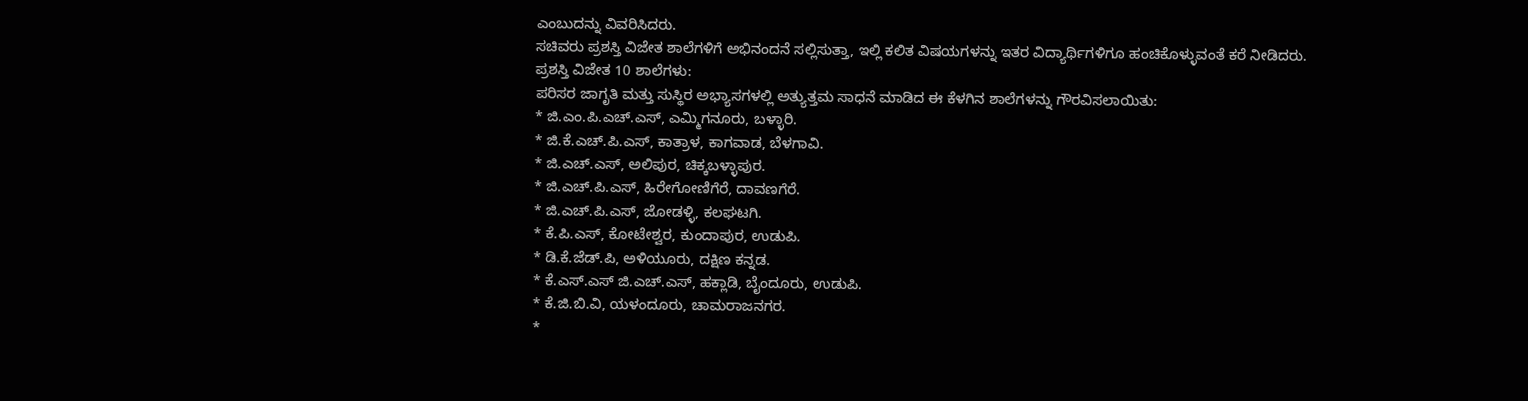ಎಂಬುದನ್ನು ವಿವರಿಸಿದರು.
ಸಚಿವರು ಪ್ರಶಸ್ತಿ ವಿಜೇತ ಶಾಲೆಗಳಿಗೆ ಅಭಿನಂದನೆ ಸಲ್ಲಿಸುತ್ತಾ, ಇಲ್ಲಿ ಕಲಿತ ವಿಷಯಗಳನ್ನು ಇತರ ವಿದ್ಯಾರ್ಥಿಗಳಿಗೂ ಹಂಚಿಕೊಳ್ಳುವಂತೆ ಕರೆ ನೀಡಿದರು.
ಪ್ರಶಸ್ತಿ ವಿಜೇತ 10 ಶಾಲೆಗಳು:
ಪರಿಸರ ಜಾಗೃತಿ ಮತ್ತು ಸುಸ್ಥಿರ ಅಭ್ಯಾಸಗಳಲ್ಲಿ ಅತ್ಯುತ್ತಮ ಸಾಧನೆ ಮಾಡಿದ ಈ ಕೆಳಗಿನ ಶಾಲೆಗಳನ್ನು ಗೌರವಿಸಲಾಯಿತು:
* ಜಿ.ಎಂ.ಪಿ.ಎಚ್.ಎಸ್, ಎಮ್ಮಿಗನೂರು, ಬಳ್ಳಾರಿ.
* ಜಿ.ಕೆ.ಎಚ್.ಪಿ.ಎಸ್, ಕಾತ್ರಾಳ, ಕಾಗವಾಡ, ಬೆಳಗಾವಿ.
* ಜಿ.ಎಚ್.ಎಸ್, ಅಲಿಪುರ, ಚಿಕ್ಕಬಳ್ಳಾಪುರ.
* ಜಿ.ಎಚ್.ಪಿ.ಎಸ್, ಹಿರೇಗೋಣಿಗೆರೆ, ದಾವಣಗೆರೆ.
* ಜಿ.ಎಚ್.ಪಿ.ಎಸ್, ಜೋಡಳ್ಳಿ, ಕಲಘಟಗಿ.
* ಕೆ.ಪಿ.ಎಸ್, ಕೋಟೇಶ್ವರ, ಕುಂದಾಪುರ, ಉಡುಪಿ.
* ಡಿ.ಕೆ.ಜೆಡ್.ಪಿ, ಅಳಿಯೂರು, ದಕ್ಷಿಣ ಕನ್ನಡ.
* ಕೆ.ಎಸ್.ಎಸ್ ಜಿ.ಎಚ್.ಎಸ್, ಹಕ್ಲಾಡಿ, ಬೈಂದೂರು, ಉಡುಪಿ.
* ಕೆ.ಜಿ.ಬಿ.ವಿ, ಯಳಂದೂರು, ಚಾಮರಾಜನಗರ.
*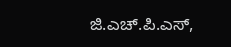ಜಿ.ಎಚ್.ಪಿ.ಎಸ್,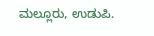ಮಲ್ಲೂರು, ಉಡುಪಿ.